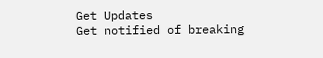Get Updates
Get notified of breaking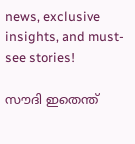news, exclusive insights, and must-see stories!

സൗദി ഇതെന്ത്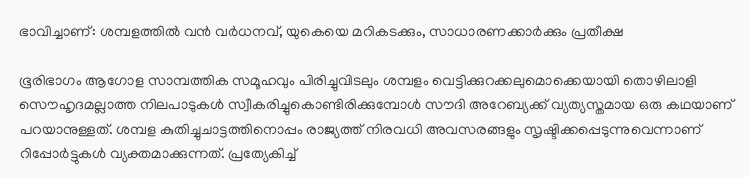ഭാവിച്ചാണ്: ശമ്പളത്തില്‍ വന്‍ വർധനവ്, യുകെയെ മറികടക്കും, സാധാരണക്കാർക്കും പ്രതീക്ഷ

ഭൂരിഭാഗം ആഗോള സാമ്പത്തിക സമൂഹവും പിരിച്ചുവിടലും ശമ്പളം വെട്ടിക്കുറക്കലുമൊക്കെയായി തൊഴിലാളി സൌഹൃദമല്ലാത്ത നിലപാടുകള്‍ സ്വീകരിച്ചുകൊണ്ടിരിക്കുമ്പോള്‍ സൗദി അറേബ്യക്ക് വ്യത്യസ്തമായ ഒരു കഥയാണ് പറയാനുള്ളത്. ശമ്പള കുതിച്ചുചാട്ടത്തിനൊപ്പം രാജ്യത്ത് നിരവധി അവസരങ്ങളും സൃഷ്ടിക്കപ്പെടുന്നുവെന്നാണ് റിപ്പോർട്ടുകള്‍ വ്യക്തമാക്കുന്നത്. പ്രത്യേകിച്ച്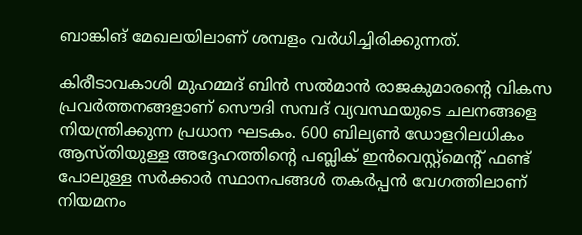ബാങ്കിങ് മേഖലയിലാണ് ശമ്പളം വർധിച്ചിരിക്കുന്നത്.

കിരീടാവകാശി മുഹമ്മദ് ബിൻ സൽമാൻ രാജകുമാരന്റെ വികസ പ്രവർത്തനങ്ങളാണ് സൌദി സമ്പദ് വ്യവസ്ഥയുടെ ചലനങ്ങളെ നിയന്ത്രിക്കുന്ന പ്രധാന ഘടകം. 600 ബില്യൺ ഡോളറിലധികം ആസ്തിയുള്ള അദ്ദേഹത്തിന്റെ പബ്ലിക് ഇൻവെസ്റ്റ്‌മെന്റ് ഫണ്ട് പോലുള്ള സർക്കാർ സ്ഥാനപങ്ങള്‍ തകർപ്പൻ വേഗത്തിലാണ് നിയമനം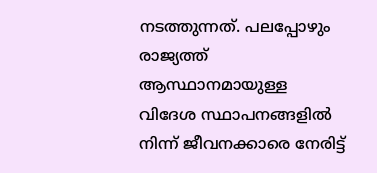നടത്തുന്നത്. പലപ്പോഴും രാജ്യത്ത് ആസ്ഥാനമായുള്ള വിദേശ സ്ഥാപനങ്ങളിൽ നിന്ന് ജീവനക്കാരെ നേരിട്ട്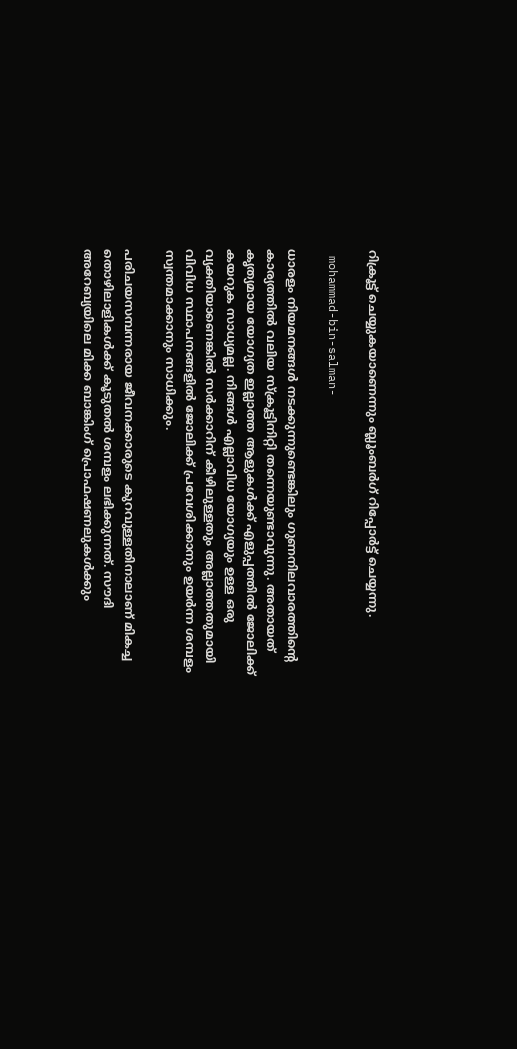റിക്രൂട്ട് ചെയ്യുകയാണെന്നും ബ്ലൂംബർഗ് റിപ്പോർട്ട് ചെയ്യന്നു.

 mohammad-bin-salman-

ധാരളം നിയമനങ്ങള്‍ നടക്കുന്നുണ്ടെങ്കിലും ഗുണനിലവാരത്തിന്റെ കാര്യത്തില്‍ വലിയ സ്ക്രൂട്ടിനിറ്റി തന്നെയുണ്ടാവുന്നു. അതായത് കൃത്യമായ യോഗ്യത ഇല്ലാത്ത ആളുകള്‍ക്ക് എളുപ്പത്തില്‍ ജോലിക്ക് കയറുക സാധ്യമല്ല. നിങ്ങള്‍ എല്ലാവിധ യോഗ്യയും ഉള്ള ഒരു വ്യക്തിയാണെങ്കില്‍ സർക്കാറിന് കീഴിലുള്ളതും അല്ലാത്തതുമായി വിവിധ സ്ഥാപനങ്ങളില്‍ ജോലിക്ക് പ്രവേശിക്കാനും ഉയർന്ന ശമ്പളം സ്വന്തമാക്കാനും സാധിക്കും.

പരിചയസമ്പന്നരായ ജീവനക്കാരുടെ കുറവുള്ളതിനാലാണ് മികച്ച തൊഴിലാളികള്‍ക്ക് കൂടുതല്‍ ശമ്പളം ലഭിക്കുന്നത്. സൗദി അറേബ്യയിലെ മിക്ക ബാങ്കിംഗ് പ്രൊഫഷണലുകൾക്കും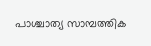പാശ്ചാത്യ സാമ്പത്തിക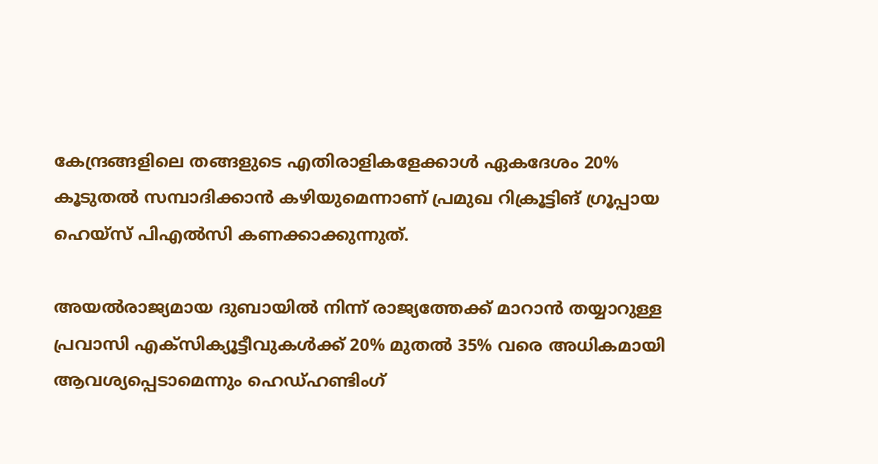കേന്ദ്രങ്ങളിലെ തങ്ങളുടെ എതിരാളികളേക്കാൾ ഏകദേശം 20% കൂടുതൽ സമ്പാദിക്കാൻ കഴിയുമെന്നാണ് പ്രമുഖ റിക്രൂട്ടിങ് ഗ്രൂപ്പായ ഹെയ്സ് പിഎൽസി കണക്കാക്കുന്നുത്.

അയൽരാജ്യമായ ദുബായിൽ നിന്ന് രാജ്യത്തേക്ക് മാറാൻ തയ്യാറുള്ള പ്രവാസി എക്സിക്യൂട്ടീവുകൾക്ക് 20% മുതൽ 35% വരെ അധികമായി ആവശ്യപ്പെടാമെന്നും ഹെഡ്ഹണ്ടിംഗ്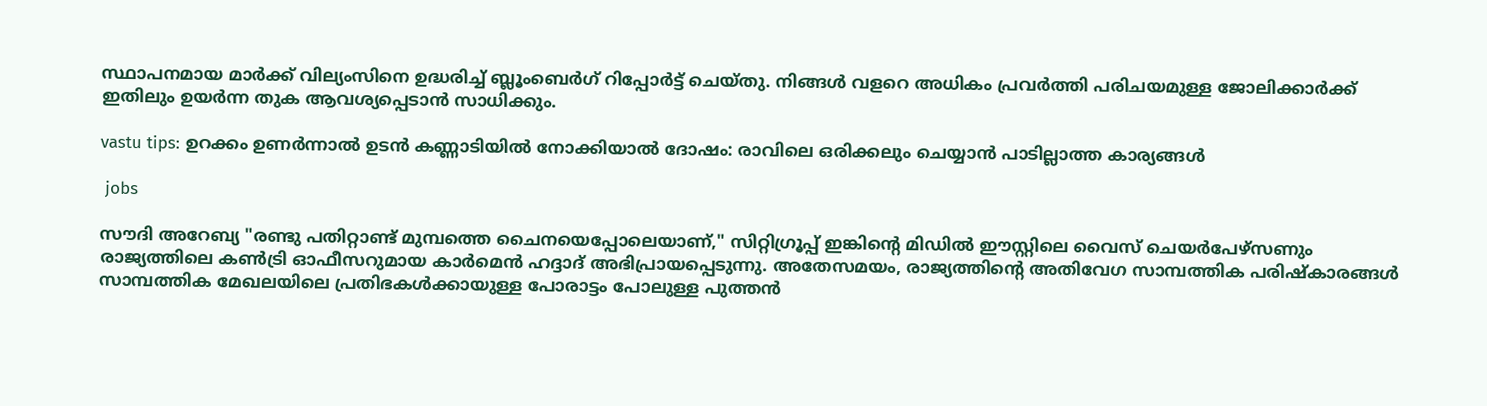സ്ഥാപനമായ മാർക്ക് വില്യംസിനെ ഉദ്ധരിച്ച് ബ്ലൂംബെർഗ് റിപ്പോർട്ട് ചെയ്തു. നിങ്ങള്‍ വളറെ അധികം പ്രവർത്തി പരിചയമുള്ള ജോലിക്കാർക്ക് ഇതിലും ഉയർന്ന തുക ആവശ്യപ്പെടാന്‍ സാധിക്കും.

vastu tips: ഉറക്കം ഉണർന്നാല്‍ ഉടന്‍ കണ്ണാടിയില്‍ നോക്കിയാല്‍ ദോഷം: രാവിലെ ഒരിക്കലും ചെയ്യാന്‍ പാടില്ലാത്ത കാര്യങ്ങള്‍

 jobs

സൗദി അറേബ്യ "രണ്ടു പതിറ്റാണ്ട് മുമ്പത്തെ ചൈനയെപ്പോലെയാണ്," സിറ്റിഗ്രൂപ്പ് ഇങ്കിന്റെ മിഡിൽ ഈസ്റ്റിലെ വൈസ് ചെയർപേഴ്‌സണും രാജ്യത്തിലെ കൺട്രി ഓഫീസറുമായ കാർമെൻ ഹദ്ദാദ് അഭിപ്രായപ്പെടുന്നു. അതേസമയം, രാജ്യത്തിന്റെ അതിവേഗ സാമ്പത്തിക പരിഷ്‌കാരങ്ങൾ സാമ്പത്തിക മേഖലയിലെ പ്രതിഭകൾക്കായുള്ള പോരാട്ടം പോലുള്ള പുത്തൻ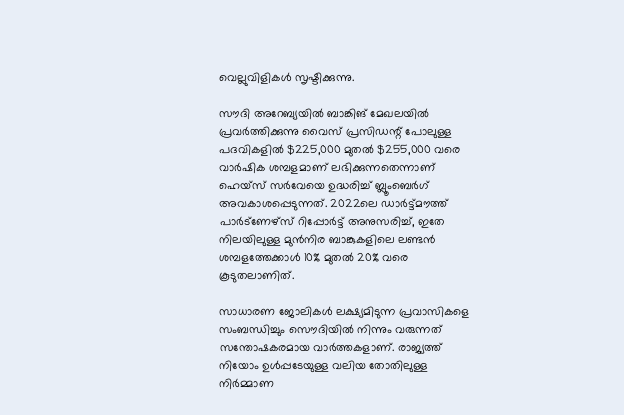വെല്ലുവിളികള്‍ സൃഷ്ടിക്കുന്നു.

സൗദി അറേബ്യയിൽ ബാങ്കിങ് മേഖലയില്‍ പ്രവർത്തിക്കുന്നു വൈസ് പ്രസിഡന്റ് പോലുള്ള പദവികളില്‍ $225,000 മുതൽ $255,000 വരെ വാർഷിക ശമ്പളമാണ് ലഭിക്കുന്നതെന്നാണ് ഹെയ്‌സ് സർവേയെ ഉദ്ധരിച്ച് ബ്ലൂംബെർഗ് അവകാശപ്പെടുന്നത്. 2022ലെ ഡാർട്ട്‌മൗത്ത് പാർട്‌ണേഴ്‌സ് റിപ്പോർട്ട് അനുസരിച്ച്, ഇതേ നിലയിലുള്ള മുൻനിര ബാങ്കുകളിലെ ലണ്ടൻ ശമ്പളത്തേക്കാൾ 10% മുതൽ 20% വരെ കൂടുതലാണിത്.

സാധാരണ ജോലികള്‍ ലക്ഷ്യമിടുന്ന പ്രവാസികളെ സംബന്ധിച്ചും സൌദിയില്‍ നിന്നും വരുന്നത് സന്തോഷകരമായ വാർത്തകളാണ്. രാജ്യത്ത് നിയോം ഉള്‍പ്പടേയുള്ള വലിയ തോതിലുള്ള നിർമ്മാണ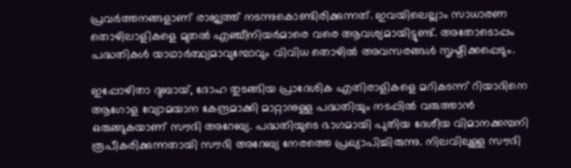പ്രവർത്തനങ്ങളാണ് രാജ്യത്ത് നടന്നുകൊണ്ടിരിക്കുന്നത്. ഇവയിലെല്ലാം സാധാരണ തൊഴിലാളികളെ മുതല്‍ എഞ്ചീനിയർമാരെ വരെ ആവശ്യമായിട്ടുണ്ട്. അതോടൊപ്പം പദ്ധതികള്‍ യാഥാർത്ഥ്യമാവുമ്പോവും വിവിധ തൊഴില്‍ അവസരങ്ങള്‍ സൃഷ്ടിക്കപ്പെടും.

ഇപ്പോഴിതാ ദുബായ്, ദോഹ തുടങ്ങിയ പ്രാദേശിക എതിരാളികളെ മറികടന്ന് റിയാദിനെ ആഗോള വ്യോമയാന കേന്ദ്രമാക്കി മാറ്റാനുള്ള പദ്ധതിയും നടപ്പില്‍ വരുത്താന്‍ ഒരുങ്ങുകയാണ് സൗദി അറേബ്യ. പദ്ധതിയുടെ ഭാഗമായി പുതിയ ദേശീയ വിമാനക്കമ്പനി രൂപീകരിക്കുന്നതായി സൗദി അറേബ്യ നേരത്തെ പ്രഖ്യാപിച്ചിരുന്നു. നിലവിലുള്ള സൗദി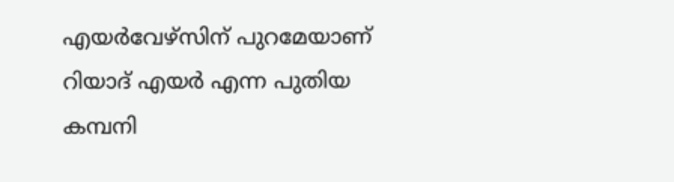എയർവേഴ്സിന് പുറമേയാണ് റിയാദ് എയർ എന്ന പുതിയ കമ്പനി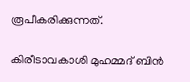രൂപീകരിക്കുന്നത്.

കിരീടാവകാശി മുഹമ്മദ് ബിൻ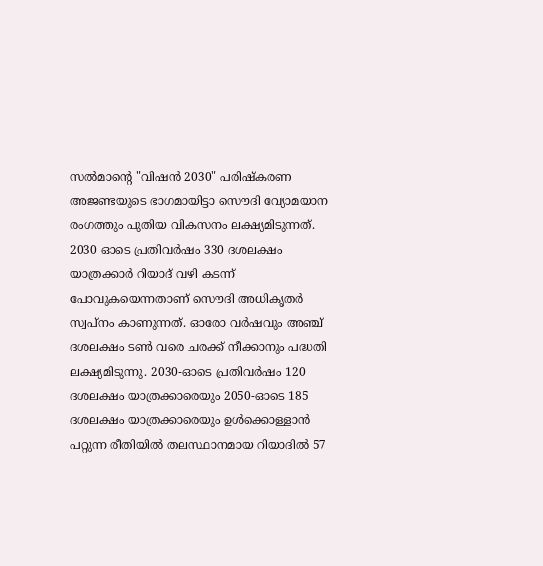സൽമാന്റെ "വിഷൻ 2030" പരിഷ്‌കരണ അജണ്ടയുടെ ഭാഗമായിട്ടാ സൌദി വ്യോമയാന രംഗത്തും പുതിയ വികസനം ലക്ഷ്യമിടുന്നത്. 2030 ഓടെ പ്രതിവർഷം 330 ദശലക്ഷം യാത്രക്കാർ റിയാദ് വഴി കടന്ന് പോവുകയെന്നതാണ് സൌദി അധികൃതർ സ്വപ്നം കാണുന്നത്. ഓരോ വർഷവും അഞ്ച് ദശലക്ഷം ടൺ വരെ ചരക്ക് നീക്കാനും പദ്ധതി ലക്ഷ്യമിടുന്നു. 2030-ഓടെ പ്രതിവർഷം 120 ദശലക്ഷം യാത്രക്കാരെയും 2050-ഓടെ 185 ദശലക്ഷം യാത്രക്കാരെയും ഉൾക്കൊള്ളാൻ പറ്റുന്ന രീതിയില്‍ തലസ്ഥാനമായ റിയാദിൽ 57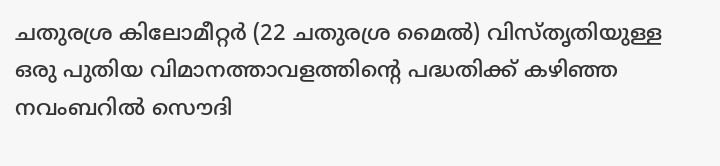ചതുരശ്ര കിലോമീറ്റർ (22 ചതുരശ്ര മൈൽ) വിസ്തൃതിയുള്ള ഒരു പുതിയ വിമാനത്താവളത്തിന്റെ പദ്ധതിക്ക് കഴിഞ്ഞ നവംബറിൽ സൌദി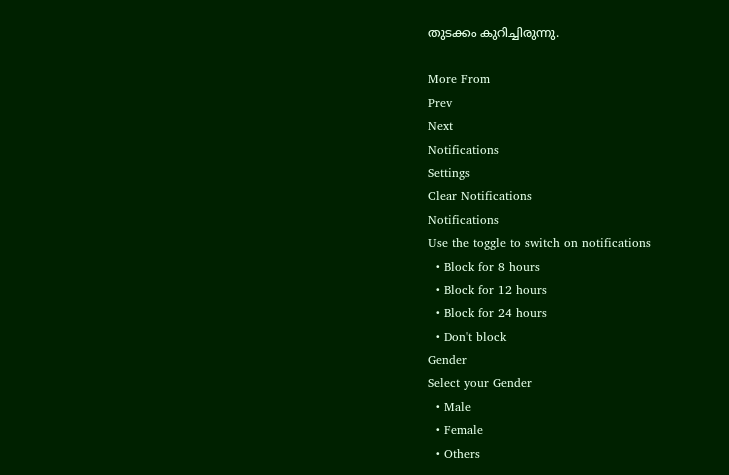തുടക്കം കുറിച്ചിരുന്നു.

More From
Prev
Next
Notifications
Settings
Clear Notifications
Notifications
Use the toggle to switch on notifications
  • Block for 8 hours
  • Block for 12 hours
  • Block for 24 hours
  • Don't block
Gender
Select your Gender
  • Male
  • Female
  • Others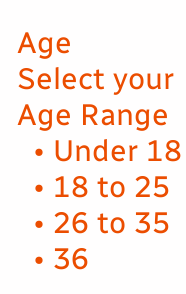Age
Select your Age Range
  • Under 18
  • 18 to 25
  • 26 to 35
  • 36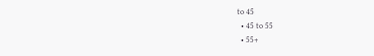to 45
  • 45 to 55
  • 55+